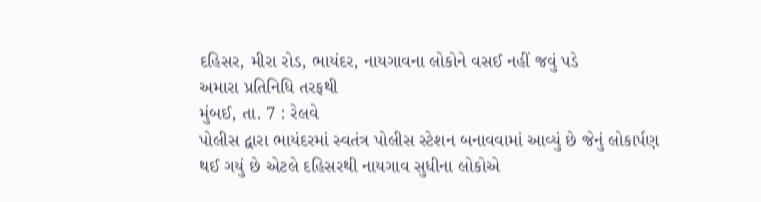દહિસર, મીરા રોડ, ભાયંદર, નાયગાવના લોકોને વસઈ નહીં જવું પડે
અમારા પ્રતિનિધિ તરફથી
મુંબઈ, તા. 7 : રેલવે
પોલીસ દ્વારા ભાયંદરમાં સ્વતંત્ર પોલીસ સ્ટેશન બનાવવામાં આવ્યું છે જેનું લોકાર્પણ
થઈ ગયું છે એટલે દહિસરથી નાયગાવ સુધીના લોકોએ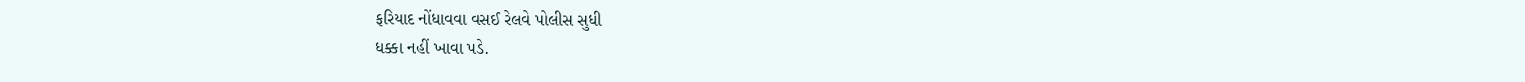ફરિયાદ નોંધાવવા વસઈ રેલવે પોલીસ સુધી
ધક્કા નહીં ખાવા પડે.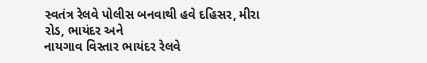સ્વતંત્ર રેલવે પોલીસ બનવાથી હવે દહિસર, મીરા રોડ, ભાયંદર અને
નાયગાવ વિસ્તાર ભાયંદર રેલવે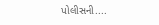પોલીસની....